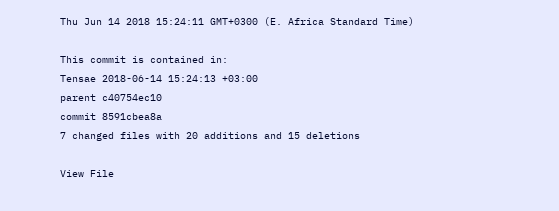Thu Jun 14 2018 15:24:11 GMT+0300 (E. Africa Standard Time)

This commit is contained in:
Tensae 2018-06-14 15:24:13 +03:00
parent c40754ec10
commit 8591cbea8a
7 changed files with 20 additions and 15 deletions

View File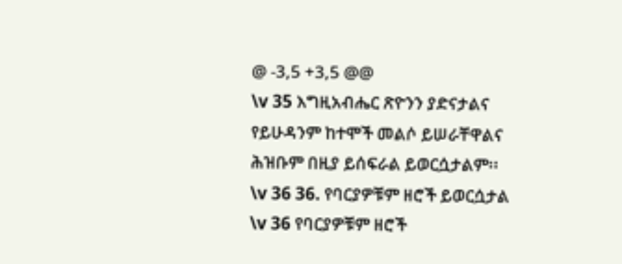@ -3,5 +3,5 @@
\v 35 እግዚአብሔር ጽዮንን ያድናታልና
የይሁዳንም ከተሞች መልሶ ይሠራቸዋልና
ሕዝቡም በዚያ ይሰፍራል ይወርሷታልም፡፡
\v 36 36. የባርያዎቹም ዘሮች ይወርሷታል
\v 36 የባርያዎቹም ዘሮች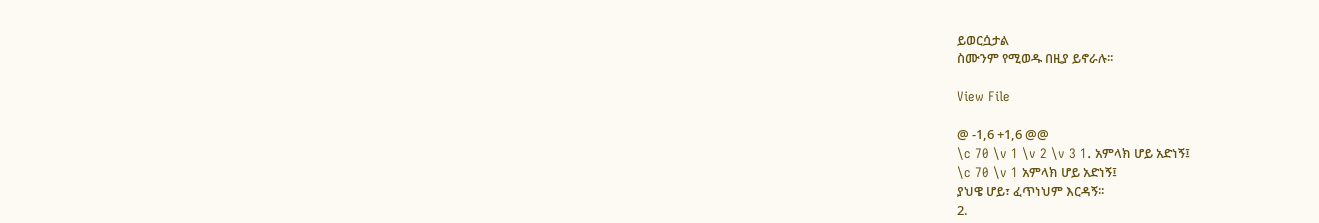ይወርሷታል
ስሙንም የሚወዱ በዚያ ይኖራሉ፡፡

View File

@ -1,6 +1,6 @@
\c 70 \v 1 \v 2 \v 3 1. አምላክ ሆይ አድነኝ፤
\c 70 \v 1 አምላክ ሆይ አድነኝ፤
ያህዌ ሆይ፣ ፈጥነህም እርዳኝ፡፡
2.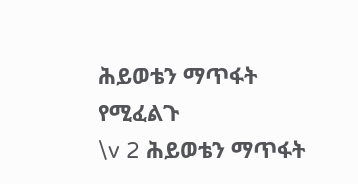ሕይወቴን ማጥፋት የሚፈልጉ
\v 2 ሕይወቴን ማጥፋት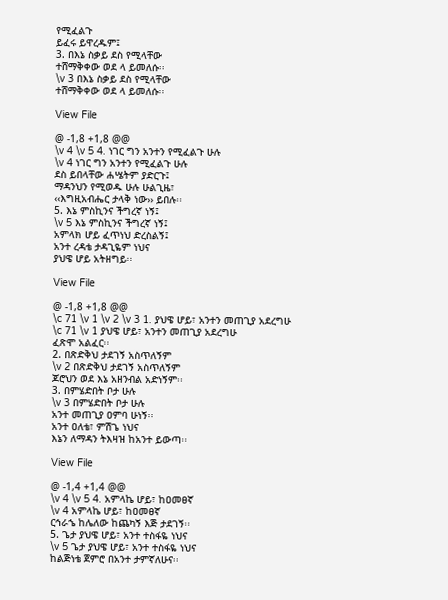የሚፈልጉ
ይፈሩ ይዋረዱም፤
3. በእኔ ስቃይ ደስ የሚላቸው
ተሸማቅቀው ወደ ላ ይመለሱ፡፡
\v 3 በእኔ ስቃይ ደስ የሚላቸው
ተሸማቅቀው ወደ ላ ይመለሱ፡፡

View File

@ -1,8 +1,8 @@
\v 4 \v 5 4. ነገር ግን አንተን የሚፈልጉ ሁሉ
\v 4 ነገር ግን አንተን የሚፈልጉ ሁሉ
ደስ ይበላቸው ሐሤትም ያድርጉ፤
ማዳንህን የሚወዱ ሁሉ ሁልጊዜ፣
‹‹እግዚአብሔር ታላቅ ነው›› ይበሉ፡፡
5. እኔ ምስኪንና ችግረኛ ነኝ፤
\v 5 እኔ ምስኪንና ችግረኛ ነኝ፤
አምላክ ሆይ ፈጥነህ ድረስልኝ፤
አንተ ረዳቴ ታዳጊዬም ነህና
ያህዌ ሆይ አትዘግይ፡፡

View File

@ -1,8 +1,8 @@
\c 71 \v 1 \v 2 \v 3 1. ያህዌ ሆይ፣ አንተን መጠጊያ አደረግሁ
\c 71 \v 1 ያህዌ ሆይ፣ አንተን መጠጊያ አደረግሁ
ፈጽሞ አልፈር፡፡
2. በጽድቅህ ታደገኝ አስጥለኝም
\v 2 በጽድቅህ ታደገኝ አስጥለኝም
ጆሮህን ወደ እኔ አዘንብል አድነኝም፡፡
3. በምሄድበት ቦታ ሁሉ
\v 3 በምሄድበት ቦታ ሁሉ
አንተ መጠጊያ ዐምባ ሁነኝ፡፡
አንተ ዐለቴ፣ ምሽጌ ነህና
እኔን ለማዳን ትእዛዝ ከአንተ ይውጣ፡፡

View File

@ -1,4 +1,4 @@
\v 4 \v 5 4. አምላኬ ሆይ፣ ከዐመፀኛ
\v 4 አምላኬ ሆይ፣ ከዐመፀኛ
ርኅራኄ ከሌለው ከጨካኝ እጅ ታደገኝ፡፡
5. ጌታ ያህዌ ሆይ፣ አንተ ተስፋዬ ነህና
\v 5 ጌታ ያህዌ ሆይ፣ አንተ ተስፋዬ ነህና
ከልጅነቴ ጀምሮ በአንተ ታምኛለሁና፡፡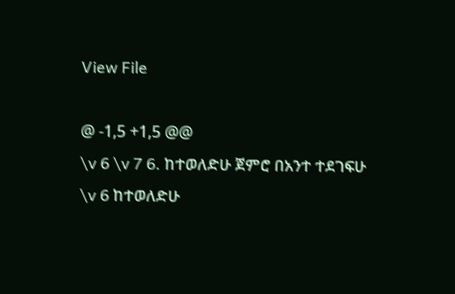View File

@ -1,5 +1,5 @@
\v 6 \v 7 6. ከተወለድሁ ጀምሮ በአንተ ተደገፍሁ
\v 6 ከተወለድሁ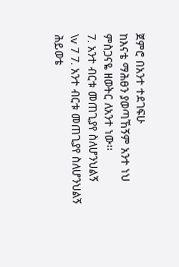ጀምሮ በአንተ ተደገፍሁ
ከእናቴ ማሕፀን ያወጣኸኝም አንተ ነህ
ምስጋናዬ ዘወትር ለአንተ ነው፡፡
7. አንተ ብርቱ መጠጊያየ ስለሆንህልኝ
\v 7 7. አንተ ብርቱ መጠጊያየ ስለሆንህልኝ
ሕይወቴ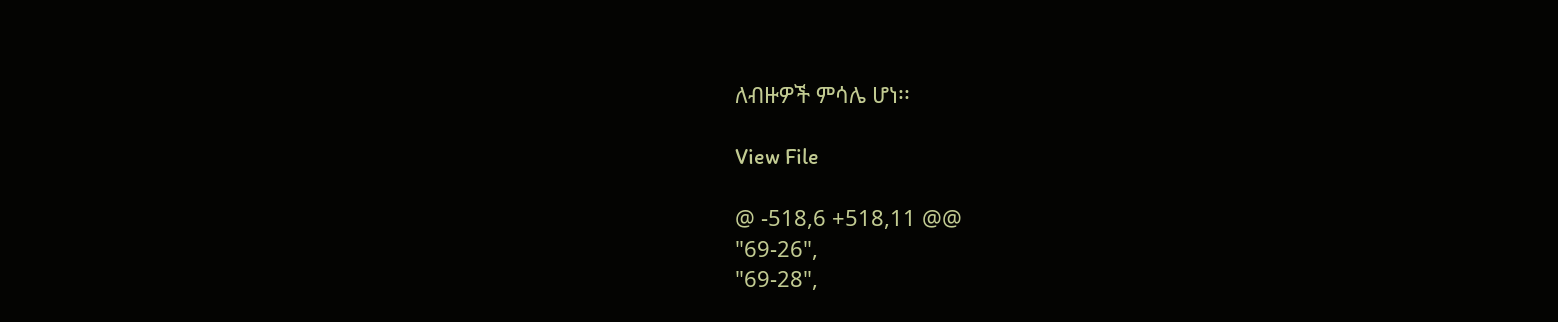ለብዙዎች ምሳሌ ሆነ፡፡

View File

@ -518,6 +518,11 @@
"69-26",
"69-28",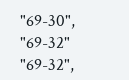"69-30",
"69-32"
"69-32",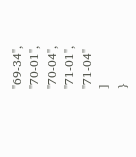"69-34",
"70-01",
"70-04",
"71-01",
"71-04"
]
}